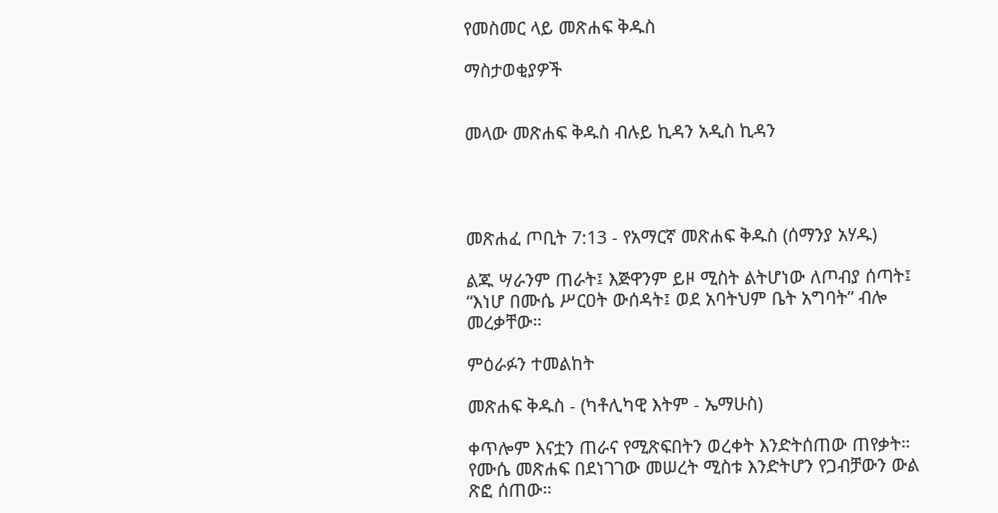የመስመር ላይ መጽሐፍ ቅዱስ

ማስታወቂያዎች


መላው መጽሐፍ ቅዱስ ብሉይ ኪዳን አዲስ ኪዳን




መጽሐፈ ጦቢት 7:13 - የአማርኛ መጽሐፍ ቅዱስ (ሰማንያ አሃዱ)

ልጁ ሣራንም ጠራት፤ እጅዋንም ይዞ ሚስት ልትሆነው ለጦብያ ሰጣት፤ “እነሆ በሙሴ ሥርዐት ውሰዳት፤ ወደ አባትህም ቤት አግባት” ብሎ መረቃቸው።

ምዕራፉን ተመልከት

መጽሐፍ ቅዱስ - (ካቶሊካዊ እትም - ኤማሁስ)

ቀጥሎም እናቷን ጠራና የሚጽፍበትን ወረቀት እንድትሰጠው ጠየቃት። የሙሴ መጽሐፍ በደነገገው መሠረት ሚስቱ እንድትሆን የጋብቻውን ውል ጽፎ ሰጠው።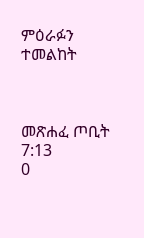ምዕራፉን ተመልከት



መጽሐፈ ጦቢት 7:13
0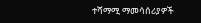ተሻማሚ ማመሳሰሪያዎች